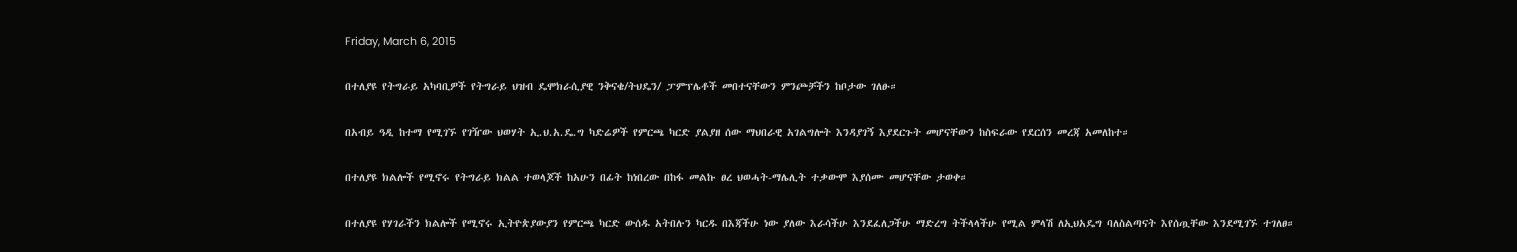Friday, March 6, 2015

በተለያዩ የትግራይ አካባቢዎች የትግራይ ህዝብ ዴሞክራሲያዊ ንቅናቄ/ትህዴን/ ፓምፕሌቶች መበተናቸውን ምንጮቻችን ከቦታው ገለፁ።

በአብይ ዓዲ ከተማ የሚገኙ የገዥው ህወሃት ኢ.ህ.አ.ዴ.ግ ካድሬዎች የምርጫ ካርድ ያልያዘ ሰው ማህበራዊ አገልግሎት እንዳያገኝ እያደርጉት መሆናቸውን ከስፍራው የደርሰን መረጃ አመለከተ።

በተለያዩ ክልሎች የሚኖሩ የትግራይ ክልል ተወላጆች ከአሁን በፊት ከነበረው በከፋ መልኩ ፀረ ህወሓት-ማሌሊት ተቃውሞ እያሰሙ መሆናቸው ታወቀ።

በተለያዩ የሃገራችን ክልሎች የሚኖሩ ኢትዮጵያውያን የምርጫ ካርድ ውሰዱ አትበሉን ካርዱ በእጃችሁ ነው ያለው እራሳችሁ እንደፈለጋችሁ ማድረግ ትችላላችሁ የሚል ምላሽ ለኢህአዴግ ባለስልጣናት እየሰጧቸው እንደሚገኙ ተገለፀ።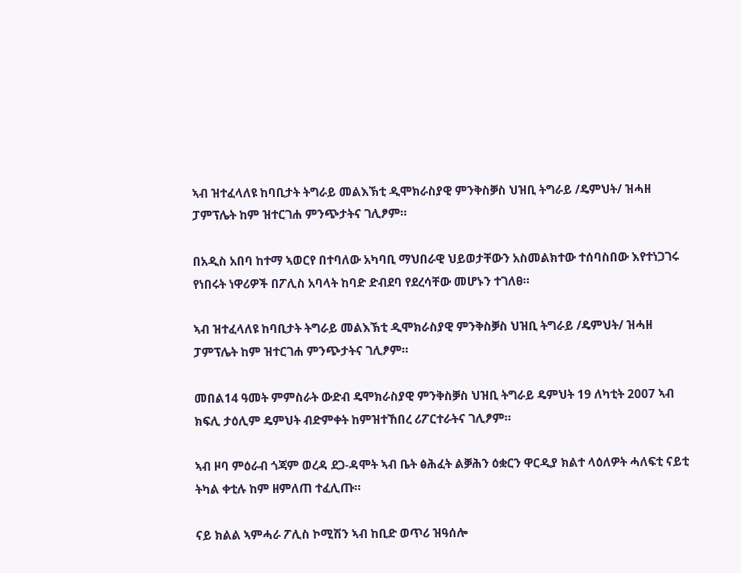ኣብ ዝተፈላለዩ ከባቢታት ትግራይ መልእኽቲ ዲሞክራስያዊ ምንቅስቓስ ህዝቢ ትግራይ /ዴምህት/ ዝሓዘ ፓምፕሌት ከም ዝተርገሐ ምንጭታትና ገሊፆም።

በአዲስ አበባ ከተማ ኣወርየ በተባለው አካባቢ ማህበራዊ ህይወታቸውን አስመልክተው ተሰባስበው እየተነጋገሩ የነበሩት ነዋሪዎች በፖሊስ አባላት ከባድ ድብደባ የደረሳቸው መሆኑን ተገለፀ።

ኣብ ዝተፈላለዩ ከባቢታት ትግራይ መልእኽቲ ዲሞክራስያዊ ምንቅስቓስ ህዝቢ ትግራይ /ዴምህት/ ዝሓዘ ፓምፕሌት ከም ዝተርገሐ ምንጭታትና ገሊፆም።

መበል14 ዓመት ምምስራት ውድብ ዴሞክራስያዊ ምንቅስቓስ ህዝቢ ትግራይ ዴምህት 19 ለካቲት 2007 ኣብ ክፍሊ ታዕሊም ዴምህት ብድምቀት ከምዝተኸበረ ሪፖርተራትና ገሊፆም።

ኣብ ዞባ ምዕራብ ጎጃም ወረዳ ደጋ-ዳሞት ኣብ ቤት ፅሕፈት ልቓሕን ዕቋርን ዋርዲያ ክልተ ላዕለዎት ሓለፍቲ ናይቲ ትካል ቀቲሉ ከም ዘምለጠ ተፈሊጡ።

ናይ ክልል ኣምሓራ ፖሊስ ኮሚሽን ኣብ ከቢድ ወጥሪ ዝዓሰሎ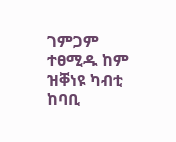ገምጋም ተፀሚዱ ከም ዝቐነዩ ካብቲ ከባቢ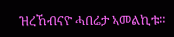ዝረኸብናዮ ሓበሬታ ኣመልኪቱ።